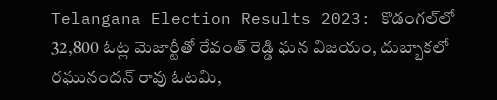Telangana Election Results 2023: కొడంగల్‌లో 32,800 ఓట్ల మెజార్టీతో రేవంత్ రెడ్డి ఘన విజయం, దుబ్బాకలో రఘునందన్ రావు ఓటమి,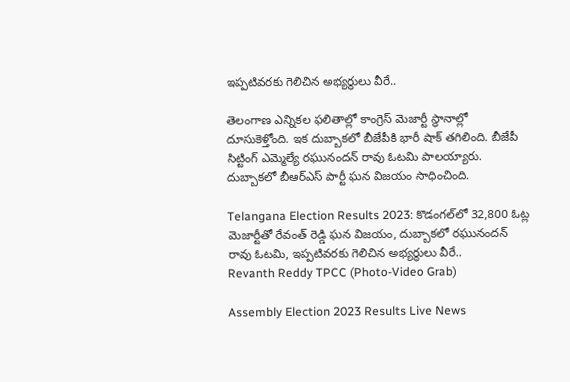ఇప్పటివరకు గెలిచిన అభ్యర్థులు వీరే..

తెలంగాణ ఎన్నికల ఫలితాల్లో కాంగ్రెస్‌ మెజార్టీ స్థానాల్లో దూసుకెళ్తోంది. ఇక దుబ్బాకలో బీజేపీకి భారీ షాక్ తగిలింది. బీజేపీ సిట్టింగ్ ఎమ్మెల్యే రఘునందన్ రావు ఓటమి పాలయ్యారు. దుబ్బాకలో బీఆర్ఎస్ పార్టీ ఘన విజయం సాధించింది.

Telangana Election Results 2023: కొడంగల్‌లో 32,800 ఓట్ల మెజార్టీతో రేవంత్ రెడ్డి ఘన విజయం, దుబ్బాకలో రఘునందన్ రావు ఓటమి, ఇప్పటివరకు గెలిచిన అభ్యర్థులు వీరే..
Revanth Reddy TPCC (Photo-Video Grab)

Assembly Election 2023 Results Live News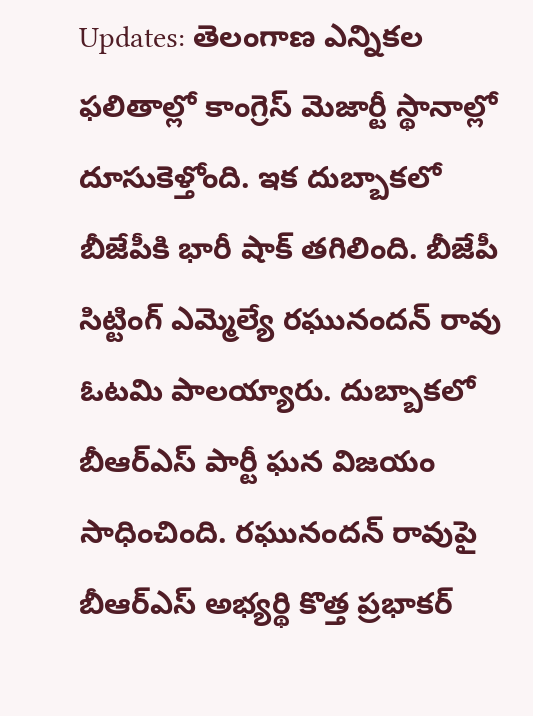Updates: తెలంగాణ ఎన్నికల ఫలితాల్లో కాంగ్రెస్‌ మెజార్టీ స్థానాల్లో దూసుకెళ్తోంది. ఇక దుబ్బాకలో బీజేపీకి భారీ షాక్ తగిలింది. బీజేపీ సిట్టింగ్ ఎమ్మెల్యే రఘునందన్ రావు ఓటమి పాలయ్యారు. దుబ్బాకలో బీఆర్ఎస్ పార్టీ ఘన విజయం సాధించింది. రఘునందన్ రావుపై బీఆర్ఎస్ అభ్యర్థి కొత్త ప్రభాకర్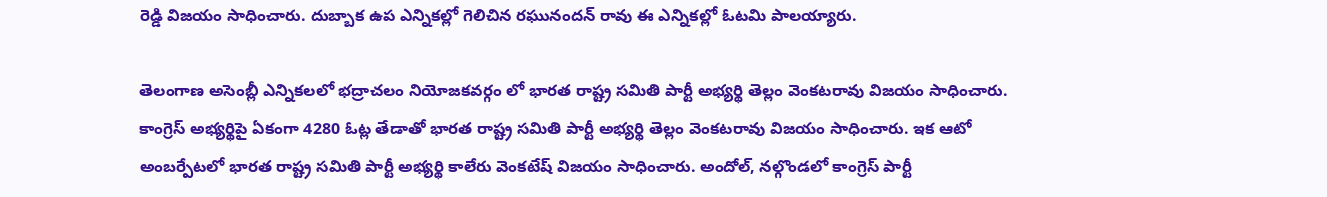రెడ్డి విజయం సాధించారు. దుబ్బాక ఉప ఎన్నికల్లో గెలిచిన రఘునందన్ రావు ఈ ఎన్నికల్లో ఓటమి పాలయ్యారు.

తెలంగాణ అసెంబ్లీ ఎన్నికలలో భద్రాచలం నియోజకవర్గం లో భారత రాష్ట్ర సమితి పార్టీ అభ్యర్థి తెల్లం వెంకటరావు విజయం సాధించారు. కాంగ్రెస్ అభ్యర్థిపై ఏకంగా 4280 ఓట్ల తేడాతో భారత రాష్ట్ర సమితి పార్టీ అభ్యర్థి తెల్లం వెంకటరావు విజయం సాధించారు. ఇక ఆటో అంబర్పేటలో భారత రాష్ట్ర సమితి పార్టీ అభ్యర్థి కాలేరు వెంకటేష్ విజయం సాధించారు. అందోల్‌, నల్గొండలో కాంగ్రెస్‌ పార్టీ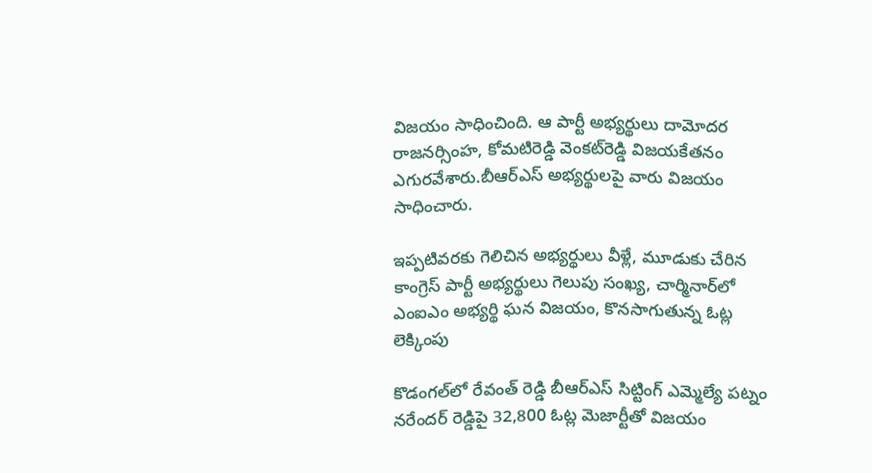విజయం సాధించింది. ఆ పార్టీ అభ్యర్థులు దామోదర రాజనర్సింహ, కోమటిరెడ్డి వెంకట్‌రెడ్డి విజయకేతనం ఎగురవేశారు.బీఆర్ఎస్ అభ్యర్థులపై వారు విజయం సాధించారు.

ఇప్పటివరకు గెలిచిన అభ్యర్థులు వీళ్లే, మూడుకు చేరిన కాంగ్రెస్ పార్టీ అభ్యర్థులు గెలుపు సంఖ్య, చార్మినార్‌లో ఎంఐఎం అభ్యర్థి ఘన విజయం, కొనసాగుతున్న ఓట్ల లెక్కింపు

కొడంగల్‌లో రేవంత్ రెడ్డి బీఆర్ఎస్ సిట్టింగ్ ఎమ్మెల్యే పట్నం నరేందర్ రెడ్డిపై 32,800 ఓట్ల మెజార్టీతో విజయం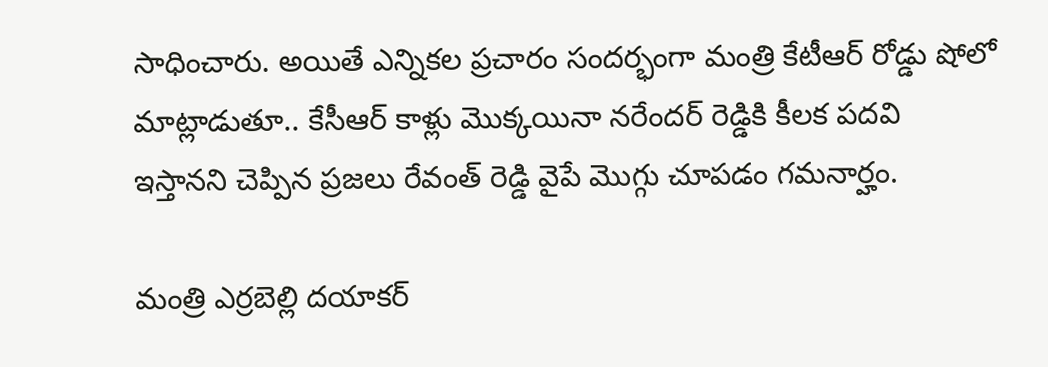సాధించారు. అయితే ఎన్నికల ప్రచారం సందర్భంగా మంత్రి కేటీఆర్ రోడ్డు షోలో మాట్లాడుతూ.. కేసీఆర్ కాళ్లు మొక్కయినా నరేందర్ రెడ్డికి కీలక పదవి ఇస్తానని చెప్పిన ప్రజలు రేవంత్ రెడ్డి వైపే మొగ్గు చూపడం గమనార్హం.

మంత్రి ఎర్రబెల్లి దయాకర్‌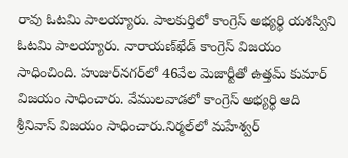రావు ఓటమి పాలయ్యారు. పాలకుర్తిలో కాంగ్రెస్‌ అభ్యర్థి యశస్విని ఓటమి పాలయ్యారు. నారాయణ్‌ఖేడ్‌ కాంగ్రెస్‌ విజయం సాధించింది. హుజుర్‌నగర్‌లో 46వేల మెజార్టీతో ఉత్తమ్‌ కుమార్‌ విజయం సాధించారు. వేములవాడలో కాంగ్రెస్‌ అభ్యర్థి ఆది శ్రీనివాస్‌ విజయం సాధించారు.నిర్మల్‌లో మహేశ్వర్‌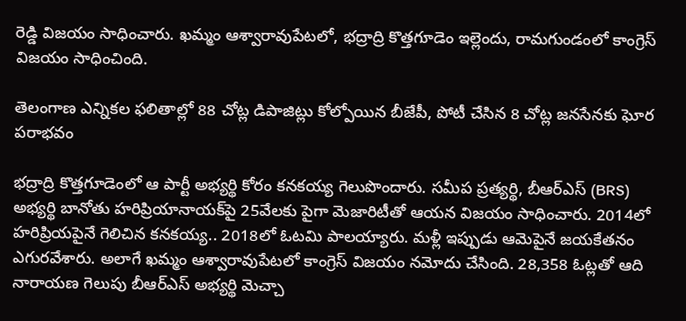రెడ్డి విజయం సాధించారు. ఖమ్మం ఆశ్వారావుపేటలో, భద్రాద్రి కొత్తగూడెం ఇల్లెందు, రామగుండంలో కాంగ్రెస్‌ విజయం సాధించింది.

తెలంగాణ ఎన్నికల ఫలితాల్లో 88 చోట్ల డిపాజిట్లు కోల్పోయిన బీజేపీ, పోటీ చేసిన 8 చోట్ల జనసేనకు ఘోర పరాభవం

భద్రాద్రి కొత్తగూడెంలో ఆ పార్టీ అభ్యర్థి కోరం కనకయ్య గెలుపొందారు. సమీప ప్రత్యర్థి, బీఆర్ఎస్ (BRS) అభ్యర్థి బానోతు హరిప్రియానాయక్‌పై 25వేలకు పైగా మెజారిటీతో ఆయన విజయం సాధించారు. 2014లో హరిప్రియపైనే గెలిచిన కనకయ్య.. 2018లో ఓటమి పాలయ్యారు. మళ్లీ ఇప్పుడు ఆమెపైనే జయకేతనం ఎగురవేశారు. అలాగే ఖమ్మం ఆశ్వారావుపేటలో కాంగ్రెస్‌ విజయం నమోదు చేసింది. 28,358 ఓట్లతో ఆది నారాయణ గెలుపు బీఆర్ఎస్ అభ్యర్థి మెచ్చా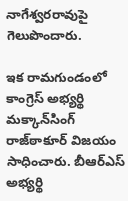నాగేశ్వరరావుపై గెలుపొందారు.

ఇక రామగుండంలో కాంగ్రెస్‌ అభ్యర్థి మక్కాన్‌సింగ్‌ రాజ్‌ఠాకూర్‌ విజయం సాధించారు. బీఆర్ఎస్ అభ్యర్థి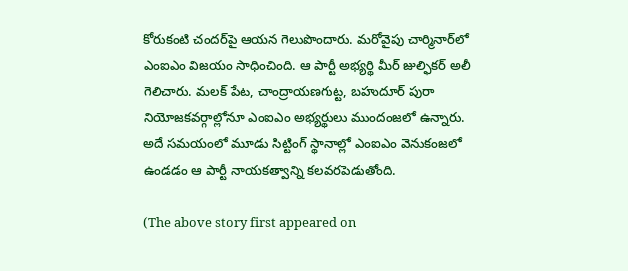కోరుకంటి చందర్‌పై ఆయన గెలుపొందారు. మరోవైపు చార్మినార్‌లో ఎంఐఎం విజయం సాధించింది. ఆ పార్టీ అభ్యర్థి మీర్‌ జుల్ఫికర్‌ అలీ గెలిచారు. మలక్ పేట, చాంద్రాయణగుట్ట, బహుదూర్ పురా నియోజకవర్గాల్లోనూ ఎంఐఎం అభ్యర్థులు ముందంజలో ఉన్నారు. అదే సమయంలో మూడు సిట్టింగ్ స్థానాల్లో ఎంఐఎం వెనుకంజలో ఉండడం ఆ పార్టీ నాయకత్వాన్ని కలవరపెడుతోంది.

(The above story first appeared on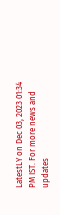LatestLY on Dec 03, 2023 01:34 PM IST. For more news and updates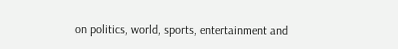on politics, world, sports, entertainment and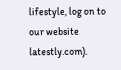lifestyle, log on to our website latestly.com).